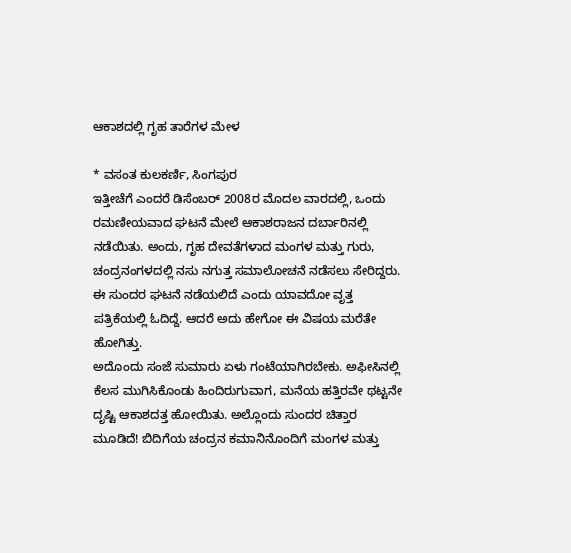ಆಕಾಶದಲ್ಲಿ ಗೃಹ ತಾರೆಗಳ ಮೇಳ

* ವಸಂತ ಕುಲಕರ್ಣಿ, ಸಿಂಗಪುರ
ಇತ್ತೀಚೆಗೆ ಎಂದರೆ ಡಿಸೆಂಬರ್ 2008ರ ಮೊದಲ ವಾರದಲ್ಲಿ, ಒಂದು ರಮಣೀಯವಾದ ಘಟನೆ ಮೇಲೆ ಆಕಾಶರಾಜನ ದರ್ಬಾರಿನಲ್ಲಿ ನಡೆಯಿತು. ಅಂದು, ಗೃಹ ದೇವತೆಗಳಾದ ಮಂಗಳ ಮತ್ತು ಗುರು, ಚಂದ್ರನಂಗಳದಲ್ಲಿ ನಸು ನಗುತ್ತ ಸಮಾಲೋಚನೆ ನಡೆಸಲು ಸೇರಿದ್ದರು. ಈ ಸುಂದರ ಘಟನೆ ನಡೆಯಲಿದೆ ಎಂದು ಯಾವದೋ ವೃತ್ತ ಪತ್ರಿಕೆಯಲ್ಲಿ ಓದಿದ್ದೆ. ಆದರೆ ಅದು ಹೇಗೋ ಈ ವಿಷಯ ಮರೆತೇ ಹೋಗಿತ್ತು.
ಅದೊಂದು ಸಂಜೆ ಸುಮಾರು ಏಳು ಗಂಟೆಯಾಗಿರಬೇಕು. ಅಫೀಸಿನಲ್ಲಿ ಕೆಲಸ ಮುಗಿಸಿಕೊಂಡು ಹಿಂದಿರುಗುವಾಗ, ಮನೆಯ ಹತ್ತಿರವೇ ಥಟ್ಟನೇ ದೃಷ್ಟಿ ಆಕಾಶದತ್ತ ಹೋಯಿತು. ಅಲ್ಲೊಂದು ಸುಂದರ ಚಿತ್ತಾರ ಮೂಡಿದೆ! ಬಿದಿಗೆಯ ಚಂದ್ರನ ಕಮಾನಿನೊಂದಿಗೆ ಮಂಗಳ ಮತ್ತು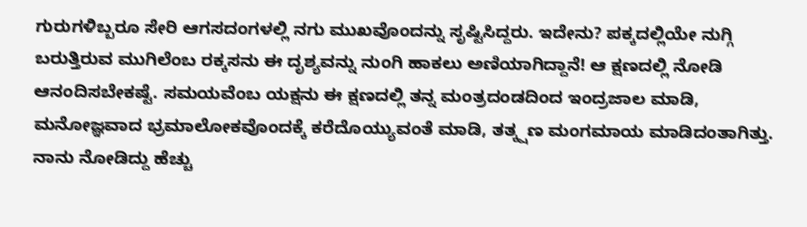ಗುರುಗಳಿಬ್ಬರೂ ಸೇರಿ ಆಗಸದಂಗಳಲ್ಲಿ ನಗು ಮುಖವೊಂದನ್ನು ಸೃಷ್ಟಿಸಿದ್ದರು. ಇದೇನು? ಪಕ್ಕದಲ್ಲಿಯೇ ನುಗ್ಗಿ ಬರುತ್ತಿರುವ ಮುಗಿಲೆಂಬ ರಕ್ಕಸನು ಈ ದೃಶ್ಯವನ್ನು ನುಂಗಿ ಹಾಕಲು ಅಣಿಯಾಗಿದ್ದಾನೆ! ಆ ಕ್ಷಣದಲ್ಲಿ ನೋಡಿ ಆನಂದಿಸಬೇಕಷ್ಟೆ. ಸಮಯವೆಂಬ ಯಕ್ಷನು ಈ ಕ್ಷಣದಲ್ಲಿ ತನ್ನ ಮಂತ್ರದಂಡದಿಂದ ಇಂದ್ರಜಾಲ ಮಾಡಿ, ಮನೋಜ್ಞವಾದ ಭ್ರಮಾಲೋಕವೊಂದಕ್ಕೆ ಕರೆದೊಯ್ಯುವಂತೆ ಮಾಡಿ, ತತ್ಕ್ಷಣ ಮಂಗಮಾಯ ಮಾಡಿದಂತಾಗಿತ್ತು. ನಾನು ನೋಡಿದ್ದು ಹೆಚ್ಚು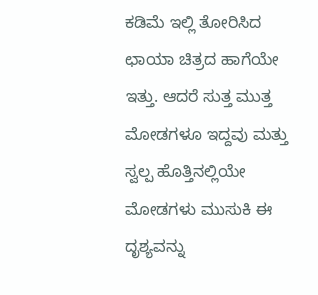ಕಡಿಮೆ ಇಲ್ಲಿ ತೋರಿಸಿದ ಛಾಯಾ ಚಿತ್ರದ ಹಾಗೆಯೇ ಇತ್ತು. ಆದರೆ ಸುತ್ತ ಮುತ್ತ ಮೋಡಗಳೂ ಇದ್ದವು ಮತ್ತು ಸ್ವಲ್ಪ ಹೊತ್ತಿನಲ್ಲಿಯೇ ಮೋಡಗಳು ಮುಸುಕಿ ಈ ದೃಶ್ಯವನ್ನು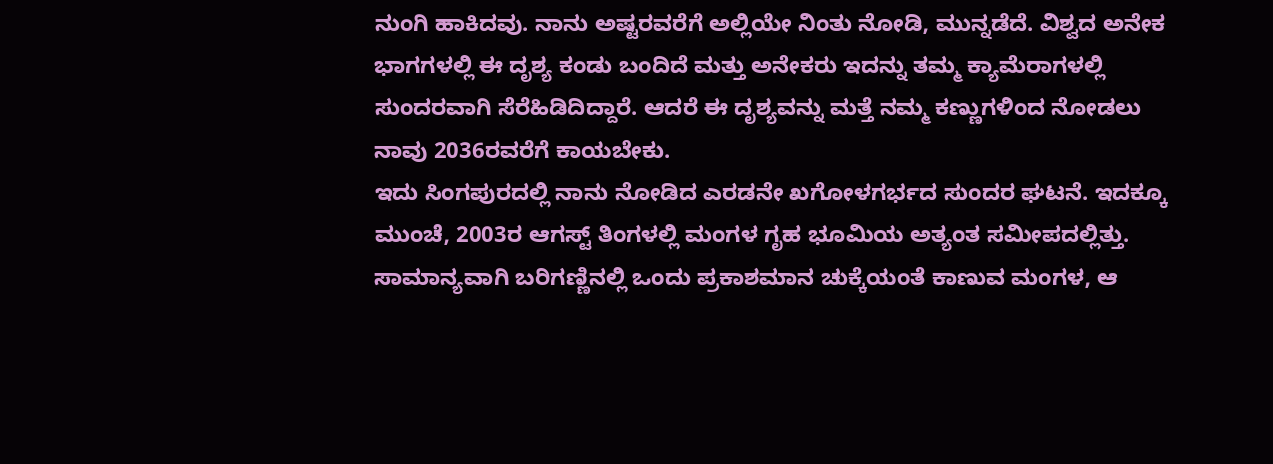ನುಂಗಿ ಹಾಕಿದವು. ನಾನು ಅಷ್ಟರವರೆಗೆ ಅಲ್ಲಿಯೇ ನಿಂತು ನೋಡಿ, ಮುನ್ನಡೆದೆ. ವಿಶ್ವದ ಅನೇಕ ಭಾಗಗಳಲ್ಲಿ ಈ ದೃಶ್ಯ ಕಂಡು ಬಂದಿದೆ ಮತ್ತು ಅನೇಕರು ಇದನ್ನು ತಮ್ಮ ಕ್ಯಾಮೆರಾಗಳಲ್ಲಿ ಸುಂದರವಾಗಿ ಸೆರೆಹಿಡಿದಿದ್ದಾರೆ. ಆದರೆ ಈ ದೃಶ್ಯವನ್ನು ಮತ್ತೆ ನಮ್ಮ ಕಣ್ಣುಗಳಿಂದ ನೋಡಲು ನಾವು 2036ರವರೆಗೆ ಕಾಯಬೇಕು.
ಇದು ಸಿಂಗಪುರದಲ್ಲಿ ನಾನು ನೋಡಿದ ಎರಡನೇ ಖಗೋಳಗರ್ಭದ ಸುಂದರ ಘಟನೆ. ಇದಕ್ಕೂ ಮುಂಚೆ, 2003ರ ಆಗಸ್ಟ್ ತಿಂಗಳಲ್ಲಿ ಮಂಗಳ ಗೃಹ ಭೂಮಿಯ ಅತ್ಯಂತ ಸಮೀಪದಲ್ಲಿತ್ತು. ಸಾಮಾನ್ಯವಾಗಿ ಬರಿಗಣ್ಣಿನಲ್ಲಿ ಒಂದು ಪ್ರಕಾಶಮಾನ ಚುಕ್ಕೆಯಂತೆ ಕಾಣುವ ಮಂಗಳ, ಆ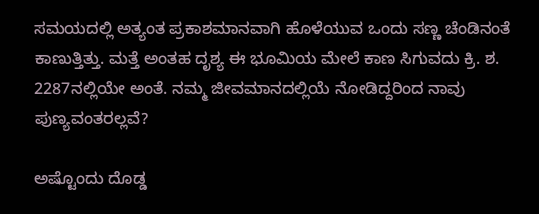ಸಮಯದಲ್ಲಿ ಅತ್ಯಂತ ಪ್ರಕಾಶಮಾನವಾಗಿ ಹೊಳೆಯುವ ಒಂದು ಸಣ್ಣ ಚೆಂಡಿನಂತೆ ಕಾಣುತ್ತಿತ್ತು. ಮತ್ತೆ ಅಂತಹ ದೃಶ್ಯ ಈ ಭೂಮಿಯ ಮೇಲೆ ಕಾಣ ಸಿಗುವದು ಕ್ರಿ. ಶ. 2287ನಲ್ಲಿಯೇ ಅಂತೆ. ನಮ್ಮ ಜೀವಮಾನದಲ್ಲಿಯೆ ನೋಡಿದ್ದರಿಂದ ನಾವು ಪುಣ್ಯವಂತರಲ್ಲವೆ?

ಅಷ್ಟೊಂದು ದೊಡ್ಡ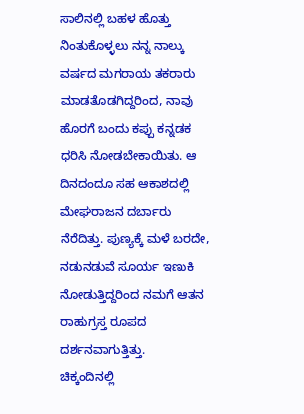ಸಾಲಿನಲ್ಲಿ ಬಹಳ ಹೊತ್ತು ನಿಂತುಕೊಳ್ಳಲು ನನ್ನ ನಾಲ್ಕು ವರ್ಷದ ಮಗರಾಯ ತಕರಾರು ಮಾಡತೊಡಗಿದ್ದರಿಂದ, ನಾವು ಹೊರಗೆ ಬಂದು ಕಪ್ಪು ಕನ್ನಡಕ ಧರಿಸಿ ನೋಡಬೇಕಾಯಿತು. ಆ ದಿನದಂದೂ ಸಹ ಆಕಾಶದಲ್ಲಿ ಮೇಘರಾಜನ ದರ್ಬಾರು ನೆರೆದಿತ್ತು. ಪುಣ್ಯಕ್ಕೆ ಮಳೆ ಬರದೇ, ನಡುನಡುವೆ ಸೂರ್ಯ ಇಣುಕಿ ನೋಡುತ್ತಿದ್ದರಿಂದ ನಮಗೆ ಆತನ ರಾಹುಗ್ರಸ್ತ ರೂಪದ ದರ್ಶನವಾಗುತ್ತಿತ್ತು.
ಚಿಕ್ಕಂದಿನಲ್ಲಿ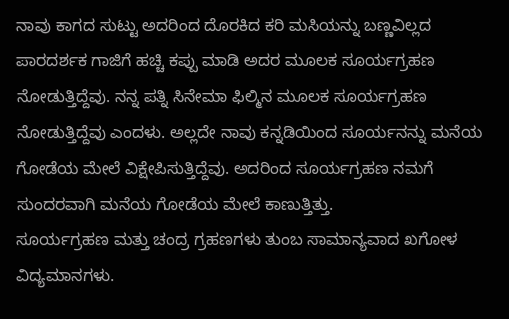ನಾವು ಕಾಗದ ಸುಟ್ಟು ಅದರಿಂದ ದೊರಕಿದ ಕರಿ ಮಸಿಯನ್ನು ಬಣ್ಣವಿಲ್ಲದ ಪಾರದರ್ಶಕ ಗಾಜಿಗೆ ಹಚ್ಚಿ ಕಪ್ಪು ಮಾಡಿ ಅದರ ಮೂಲಕ ಸೂರ್ಯಗ್ರಹಣ ನೋಡುತ್ತಿದ್ದೆವು. ನನ್ನ ಪತ್ನಿ ಸಿನೇಮಾ ಫಿಲ್ಮಿನ ಮೂಲಕ ಸೂರ್ಯಗ್ರಹಣ ನೋಡುತ್ತಿದ್ದೆವು ಎಂದಳು. ಅಲ್ಲದೇ ನಾವು ಕನ್ನಡಿಯಿಂದ ಸೂರ್ಯನನ್ನು ಮನೆಯ ಗೋಡೆಯ ಮೇಲೆ ವಿಕ್ಷೇಪಿಸುತ್ತಿದ್ದೆವು. ಅದರಿಂದ ಸೂರ್ಯಗ್ರಹಣ ನಮಗೆ ಸುಂದರವಾಗಿ ಮನೆಯ ಗೋಡೆಯ ಮೇಲೆ ಕಾಣುತ್ತಿತ್ತು.
ಸೂರ್ಯಗ್ರಹಣ ಮತ್ತು ಚಂದ್ರ ಗ್ರಹಣಗಳು ತುಂಬ ಸಾಮಾನ್ಯವಾದ ಖಗೋಳ ವಿದ್ಯಮಾನಗಳು.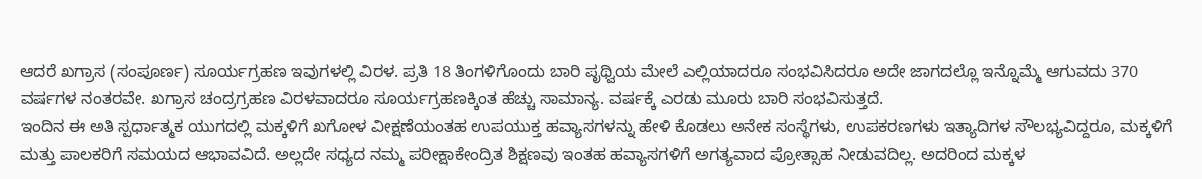ಆದರೆ ಖಗ್ರಾಸ (ಸಂಪೂರ್ಣ) ಸೂರ್ಯಗ್ರಹಣ ಇವುಗಳಲ್ಲಿ ವಿರಳ. ಪ್ರತಿ 18 ತಿಂಗಳಿಗೊಂದು ಬಾರಿ ಪೃಥ್ವಿಯ ಮೇಲೆ ಎಲ್ಲಿಯಾದರೂ ಸಂಭವಿಸಿದರೂ ಅದೇ ಜಾಗದಲ್ಲೊ ಇನ್ನೊಮ್ಮೆ ಆಗುವದು 370 ವರ್ಷಗಳ ನಂತರವೇ. ಖಗ್ರಾಸ ಚಂದ್ರಗ್ರಹಣ ವಿರಳವಾದರೂ ಸೂರ್ಯಗ್ರಹಣಕ್ಕಿಂತ ಹೆಚ್ಚು ಸಾಮಾನ್ಯ. ವರ್ಷಕ್ಕೆ ಎರಡು ಮೂರು ಬಾರಿ ಸಂಭವಿಸುತ್ತದೆ.
ಇಂದಿನ ಈ ಅತಿ ಸ್ಪರ್ಧಾತ್ಮಕ ಯುಗದಲ್ಲಿ ಮಕ್ಕಳಿಗೆ ಖಗೋಳ ವೀಕ್ಷಣೆಯಂತಹ ಉಪಯುಕ್ತ ಹವ್ಯಾಸಗಳನ್ನು ಹೇಳಿ ಕೊಡಲು ಅನೇಕ ಸಂಸ್ಥೆಗಳು, ಉಪಕರಣಗಳು ಇತ್ಯಾದಿಗಳ ಸೌಲಭ್ಯವಿದ್ದರೂ, ಮಕ್ಕಳಿಗೆ ಮತ್ತು ಪಾಲಕರಿಗೆ ಸಮಯದ ಆಭಾವವಿದೆ. ಅಲ್ಲದೇ ಸಧ್ಯದ ನಮ್ಮ ಪರೀಕ್ಷಾಕೇಂದ್ರಿತ ಶಿಕ್ಷಣವು ಇಂತಹ ಹವ್ಯಾಸಗಳಿಗೆ ಅಗತ್ಯವಾದ ಪ್ರೋತ್ಸಾಹ ನೀಡುವದಿಲ್ಲ. ಅದರಿಂದ ಮಕ್ಕಳ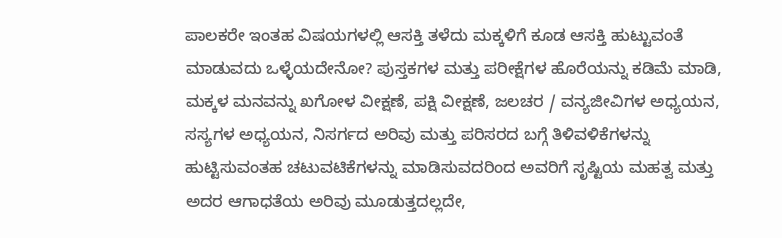ಪಾಲಕರೇ ಇಂತಹ ವಿಷಯಗಳಲ್ಲಿ ಆಸಕ್ತಿ ತಳೆದು ಮಕ್ಕಳಿಗೆ ಕೂಡ ಆಸಕ್ತಿ ಹುಟ್ಟುವಂತೆ ಮಾಡುವದು ಒಳ್ಳೆಯದೇನೋ? ಪುಸ್ತಕಗಳ ಮತ್ತು ಪರೀಕ್ಷೆಗಳ ಹೊರೆಯನ್ನು ಕಡಿಮೆ ಮಾಡಿ, ಮಕ್ಕಳ ಮನವನ್ನು ಖಗೋಳ ವೀಕ್ಷಣೆ, ಪಕ್ಷಿ ವೀಕ್ಷಣೆ, ಜಲಚರ / ವನ್ಯಜೀವಿಗಳ ಅಧ್ಯಯನ, ಸಸ್ಯಗಳ ಅಧ್ಯಯನ, ನಿಸರ್ಗದ ಅರಿವು ಮತ್ತು ಪರಿಸರದ ಬಗ್ಗೆ ತಿಳಿವಳಿಕೆಗಳನ್ನು ಹುಟ್ಟಿಸುವಂತಹ ಚಟುವಟಿಕೆಗಳನ್ನು ಮಾಡಿಸುವದರಿಂದ ಅವರಿಗೆ ಸೃಷ್ಟಿಯ ಮಹತ್ವ ಮತ್ತು ಅದರ ಆಗಾಧತೆಯ ಅರಿವು ಮೂಡುತ್ತದಲ್ಲದೇ,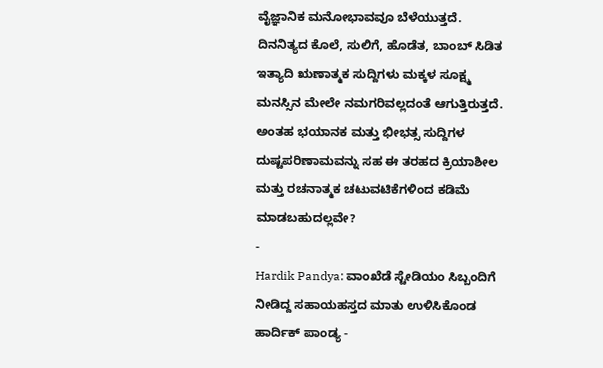ವೈಜ್ಞಾನಿಕ ಮನೋಭಾವವೂ ಬೆಳೆಯುತ್ತದೆ. ದಿನನಿತ್ಯದ ಕೊಲೆ, ಸುಲಿಗೆ, ಹೊಡೆತ, ಬಾಂಬ್ ಸಿಡಿತ ಇತ್ಯಾದಿ ಋಣಾತ್ಮಕ ಸುದ್ದಿಗಳು ಮಕ್ಕಳ ಸೂಕ್ಷ್ಮ ಮನಸ್ಸಿನ ಮೇಲೇ ನಮಗರಿವಲ್ಲದಂತೆ ಆಗುತ್ತಿರುತ್ತದೆ. ಅಂತಹ ಭಯಾನಕ ಮತ್ತು ಭೀಭತ್ಸ ಸುದ್ದಿಗಳ ದುಷ್ಟಪರಿಣಾಮವನ್ನು ಸಹ ಈ ತರಹದ ಕ್ರಿಯಾಶೀಲ ಮತ್ತು ರಚನಾತ್ಮಕ ಚಟುವಟಿಕೆಗಳಿಂದ ಕಡಿಮೆ ಮಾಡಬಹುದಲ್ಲವೇ?
-
Hardik Pandya: ವಾಂಖೆಡೆ ಸ್ಟೇಡಿಯಂ ಸಿಬ್ಬಂದಿಗೆ ನೀಡಿದ್ದ ಸಹಾಯಹಸ್ತದ ಮಾತು ಉಳಿಸಿಕೊಂಡ ಹಾರ್ದಿಕ್ ಪಾಂಡ್ಯ -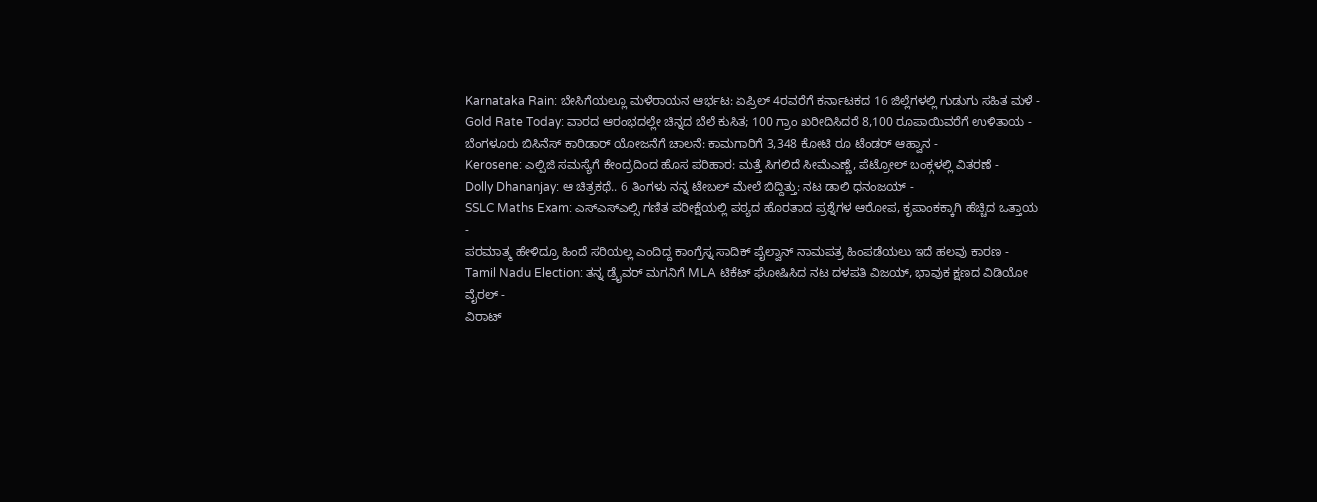Karnataka Rain: ಬೇಸಿಗೆಯಲ್ಲೂ ಮಳೆರಾಯನ ಆರ್ಭಟ: ಏಪ್ರಿಲ್ 4ರವರೆಗೆ ಕರ್ನಾಟಕದ 16 ಜಿಲ್ಲೆಗಳಲ್ಲಿ ಗುಡುಗು ಸಹಿತ ಮಳೆ -
Gold Rate Today: ವಾರದ ಆರಂಭದಲ್ಲೇ ಚಿನ್ನದ ಬೆಲೆ ಕುಸಿತ; 100 ಗ್ರಾಂ ಖರೀದಿಸಿದರೆ 8,100 ರೂಪಾಯಿವರೆಗೆ ಉಳಿತಾಯ -
ಬೆಂಗಳೂರು ಬಿಸಿನೆಸ್ ಕಾರಿಡಾರ್ ಯೋಜನೆಗೆ ಚಾಲನೆ: ಕಾಮಗಾರಿಗೆ 3,348 ಕೋಟಿ ರೂ ಟೆಂಡರ್ ಆಹ್ವಾನ -
Kerosene: ಎಲ್ಪಿಜಿ ಸಮಸ್ಯೆಗೆ ಕೇಂದ್ರದಿಂದ ಹೊಸ ಪರಿಹಾರ: ಮತ್ತೆ ಸಿಗಲಿದೆ ಸೀಮೆಎಣ್ಣೆ, ಪೆಟ್ರೋಲ್ ಬಂಕ್ಗಳಲ್ಲಿ ವಿತರಣೆ -
Dolly Dhananjay: ಆ ಚಿತ್ರಕಥೆ.. 6 ತಿಂಗಳು ನನ್ನ ಟೇಬಲ್ ಮೇಲೆ ಬಿದ್ದಿತ್ತು: ನಟ ಡಾಲಿ ಧನಂಜಯ್ -
SSLC Maths Exam: ಎಸ್ಎಸ್ಎಲ್ಸಿ ಗಣಿತ ಪರೀಕ್ಷೆಯಲ್ಲಿ ಪಠ್ಯದ ಹೊರತಾದ ಪ್ರಶ್ನೆಗಳ ಆರೋಪ, ಕೃಪಾಂಕಕ್ಕಾಗಿ ಹೆಚ್ಚಿದ ಒತ್ತಾಯ -
ಪರಮಾತ್ಮ ಹೇಳಿದ್ರೂ ಹಿಂದೆ ಸರಿಯಲ್ಲ ಎಂದಿದ್ದ ಕಾಂಗ್ರೆಸ್ನ ಸಾದಿಕ್ ಪೈಲ್ವಾನ್ ನಾಮಪತ್ರ ಹಿಂಪಡೆಯಲು ಇದೆ ಹಲವು ಕಾರಣ -
Tamil Nadu Election: ತನ್ನ ಡ್ರೈವರ್ ಮಗನಿಗೆ MLA ಟಿಕೆಟ್ ಘೋಷಿಸಿದ ನಟ ದಳಪತಿ ವಿಜಯ್, ಭಾವುಕ ಕ್ಷಣದ ವಿಡಿಯೋ ವೈರಲ್ -
ವಿರಾಟ್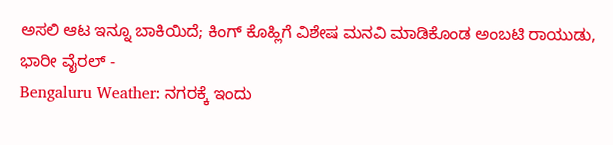ಅಸಲಿ ಆಟ ಇನ್ನೂ ಬಾಕಿಯಿದೆ; ಕಿಂಗ್ ಕೊಹ್ಲಿಗೆ ವಿಶೇಷ ಮನವಿ ಮಾಡಿಕೊಂಡ ಅಂಬಟಿ ರಾಯುಡು, ಭಾರೀ ವೈರಲ್ -
Bengaluru Weather: ನಗರಕ್ಕೆ ಇಂದು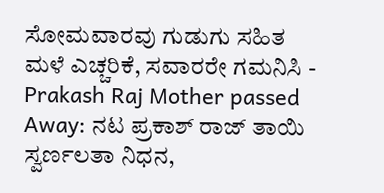ಸೋಮವಾರವು ಗುಡುಗು ಸಹಿತ ಮಳೆ ಎಚ್ಚರಿಕೆ, ಸವಾರರೇ ಗಮನಿಸಿ -
Prakash Raj Mother passed Away: ನಟ ಪ್ರಕಾಶ್ ರಾಜ್ ತಾಯಿ ಸ್ವರ್ಣಲತಾ ನಿಧನ,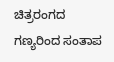ಚಿತ್ರರಂಗದ ಗಣ್ಯರಿಂದ ಸಂತಾಪ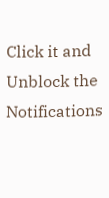Click it and Unblock the Notifications